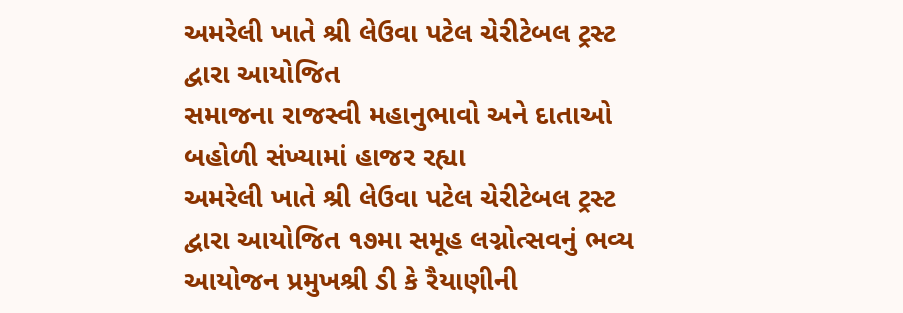અમરેલી ખાતે શ્રી લેઉવા પટેલ ચેરીટેબલ ટ્રસ્ટ દ્વારા આયોજિત
સમાજના રાજસ્વી મહાનુભાવો અને દાતાઓ બહોળી સંખ્યામાં હાજર રહ્યા
અમરેલી ખાતે શ્રી લેઉવા પટેલ ચેરીટેબલ ટ્રસ્ટ દ્વારા આયોજિત ૧૭મા સમૂહ લગ્નોત્સવનું ભવ્ય આયોજન પ્રમુખશ્રી ડી કે રૈયાણીની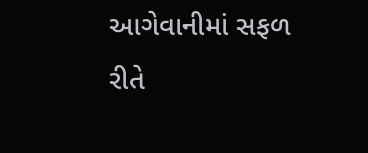આગેવાનીમાં સફળ રીતે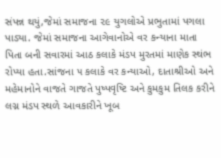સંપન્ન થયું,જેમાં સમાજના ૨૯ યુગલોએ પ્રભુતામાં પગલા પાડ્યા. જેમાં સમાજના આગેવાનોએ વર કન્યાના માતા પિતા બની સવારમાં આઠ કલાકે મંડપ મુરતમાં માણેક સ્થંભ રોપ્યા હતા.સાંજના ૫ કલાકે વર કન્યાઓ, દાતાશ્રીઓ અને મહેમાનોને વાજતે ગાજતે પુષ્પવૃષ્ટિ અને કુમકુમ તિલક કરીને લગ્ન મંડપ સ્થળે આવકારીને ખૂબ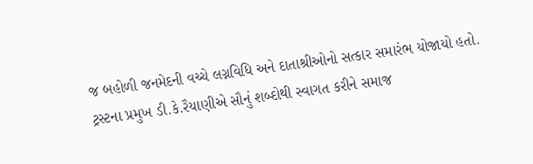જ બહોળી જનમેદની વચ્ચે લગ્નવિધિ અને દાતાશ્રીઓનો સત્કાર સમારંભ યોજાયો હતો.
ટ્રસ્ટના પ્રમુખ ડી.કે.રૈયાણીએ સૌનું શબ્દોથી સ્વાગત કરીને સમાજ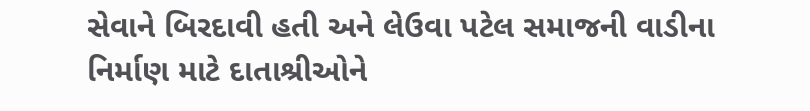સેવાને બિરદાવી હતી અને લેઉવા પટેલ સમાજની વાડીના નિર્માણ માટે દાતાશ્રીઓને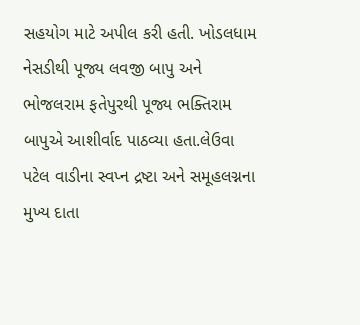સહયોગ માટે અપીલ કરી હતી. ખોડલધામ નેસડીથી પૂજ્ય લવજી બાપુ અને ભોજલરામ ફતેપુરથી પૂજ્ય ભક્તિરામ બાપુએ આશીર્વાદ પાઠવ્યા હતા.લેઉવા પટેલ વાડીના સ્વપ્ન દ્રષ્ટા અને સમૂહલગ્નના મુખ્ય દાતા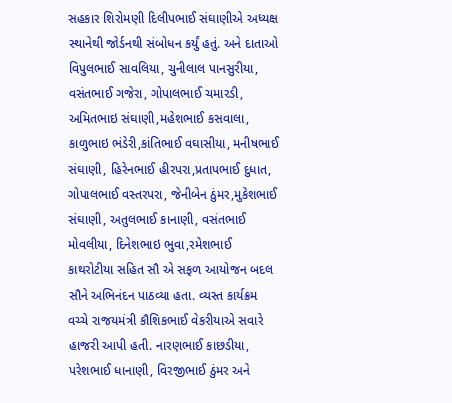સહકાર શિરોમણી દિલીપભાઈ સંઘાણીએ અધ્યક્ષ સ્થાનેથી જોર્ડનથી સંબોધન કર્યું હતું. અને દાતાઓ વિપુલભાઈ સાવલિયા, ચુનીલાલ પાનસુરીયા, વસંતભાઈ ગજેરા, ગોપાલભાઈ ચમારડી, અમિતભાઇ સંઘાણી,મહેશભાઈ કસવાલા, કાળુભાઇ ભંડેરી,કાંતિભાઈ વઘાસીયા, મનીષભાઈ સંઘાણી, હિરેનભાઈ હીરપરા,પ્રતાપભાઈ દુધાત, ગોપાલભાઈ વસ્તરપરા, જેનીબેન ઠુંમર,મુકેશભાઈ સંઘાણી, અતુલભાઈ કાનાણી, વસંતભાઈ મોવલીયા, દિનેશભાઇ ભુવા,રમેશભાઈ કાથરોટીયા સહિત સૌ એ સફળ આયોજન બદલ સૌને અભિનંદન પાઠવ્યા હતા. વ્યસ્ત કાર્યક્રમ વચ્ચે રાજયમંત્રી કૌશિકભાઈ વેકરીયાએ સવારે હાજરી આપી હતી. નારણભાઈ કાછડીયા, પરેશભાઈ ધાનાણી, વિરજીભાઈ ઠુંમર અને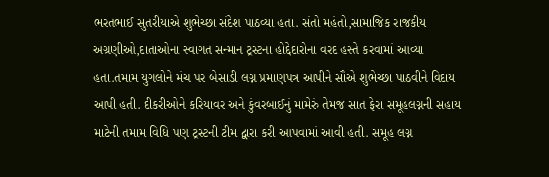ભરતભાઈ સુતરીયાએ શુભેચ્છા સંદેશ પાઠવ્યા હતા. સંતો મહંતો,સામાજિક રાજકીય અગ્રણીઓ,દાતાઓના સ્વાગત સન્માન ટ્રસ્ટના હોદ્દેદારોના વરદ હસ્તે કરવામાં આવ્યા હતા.તમામ યુગલોને મંચ પર બેસાડી લગ્ન પ્રમાણપત્ર આપીને સૌએ શુભેચ્છા પાઠવીને વિદાય આપી હતી. દીકરીઓને કરિયાવર અને કુંવરબાઈનું મામેરું તેમજ સાત ફેરા સમૂહલગ્નની સહાય માટેની તમામ વિધિ પણ ટ્રસ્ટની ટીમ દ્વારા કરી આપવામાં આવી હતી. સમૂહ લગ્ન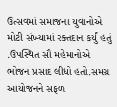ઉત્સવમાં સમાજના યુવાનોએ મોટી સંખ્યામાં રક્તદાન કર્યું હતું .ઉપસ્થિત સૌ મહેમાનોએ ભોજન પ્રસાદ લીધો હતો.સમગ્ર આયોજનને સફળ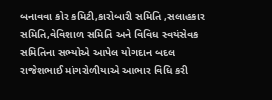બનાવવા કોર કમિટી,કારોબારી સમિતિ ,સલાહકાર સમિતિ,વેવિશાળ સમિતિ અને વિવિધ સ્વયંસેવક સમિતિના સભ્યોએ આપેલ યોગદાન બદલ રાજેશભાઈ માંગરોળીયાએ આભાર વિધિ કરી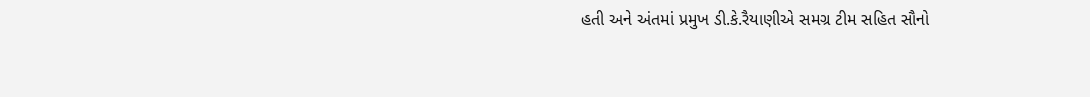હતી અને અંતમાં પ્રમુખ ડી.કે.રૈયાણીએ સમગ્ર ટીમ સહિત સૌનો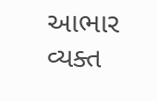આભાર વ્યક્ત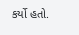કર્યો હતો.